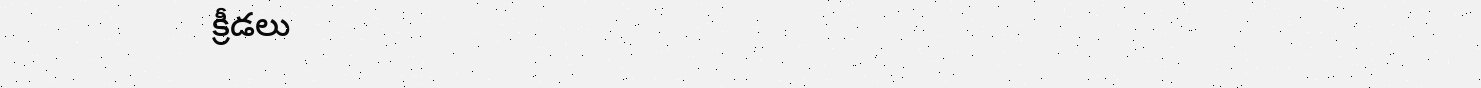క్రీడలు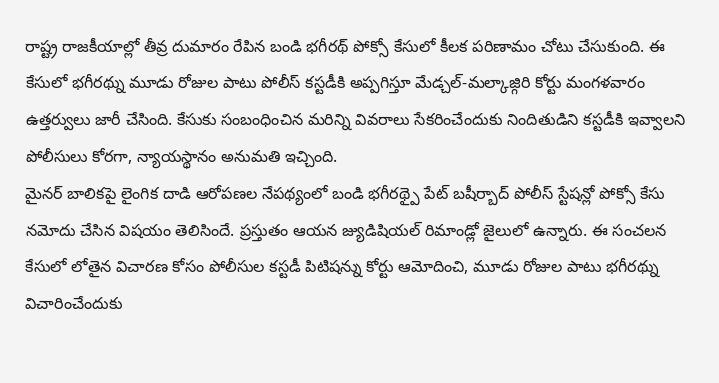రాష్ట్ర రాజకీయాల్లో తీవ్ర దుమారం రేపిన బండి భగీరథ్ పోక్సో కేసులో కీలక పరిణామం చోటు చేసుకుంది. ఈ కేసులో భగీరథ్ను మూడు రోజుల పాటు పోలీస్ కస్టడీకి అప్పగిస్తూ మేడ్చల్-మల్కాజ్గిరి కోర్టు మంగళవారం ఉత్తర్వులు జారీ చేసింది. కేసుకు సంబంధించిన మరిన్ని వివరాలు సేకరించేందుకు నిందితుడిని కస్టడీకి ఇవ్వాలని పోలీసులు కోరగా, న్యాయస్థానం అనుమతి ఇచ్చింది.
మైనర్ బాలికపై లైంగిక దాడి ఆరోపణల నేపథ్యంలో బండి భగీరథ్పై పేట్ బషీర్బాద్ పోలీస్ స్టేషన్లో పోక్సో కేసు నమోదు చేసిన విషయం తెలిసిందే. ప్రస్తుతం ఆయన జ్యుడిషియల్ రిమాండ్లో జైలులో ఉన్నారు. ఈ సంచలన కేసులో లోతైన విచారణ కోసం పోలీసుల కస్టడీ పిటిషన్ను కోర్టు ఆమోదించి, మూడు రోజుల పాటు భగీరథ్ను విచారించేందుకు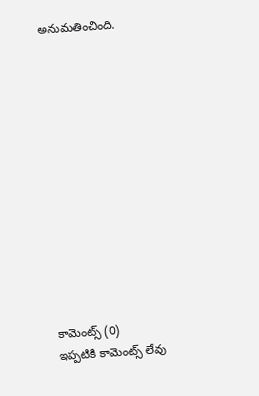అనుమతించింది.













కామెంట్స్ (0)
ఇప్పటికి కామెంట్స్ లేవు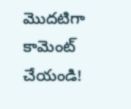మొదటిగా కామెంట్ చేయండి!